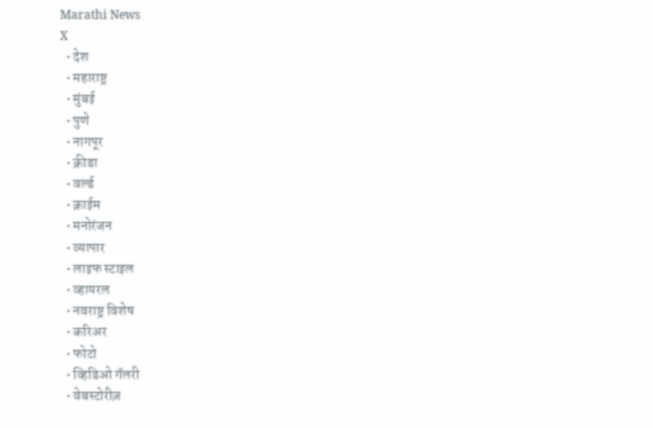Marathi News
X
  • देश
  • महाराष्ट्र
  • मुंबई
  • पुणे
  • नागपूर
  • क्रीडा
  • वर्ल्ड
  • क्राईम
  • मनोरंजन
  • व्यापार
  • लाइफ स्टाइल
  • व्हायरल
  • नवराष्ट्र विशेष
  • करिअर
  • फोटो
  • व्हिडिओ गॅलरी
  • वेबस्टोरीज़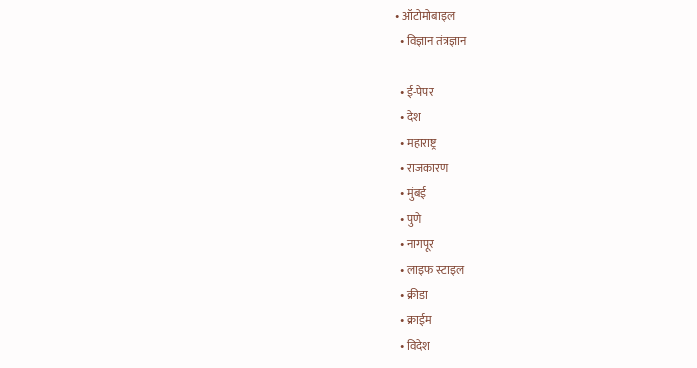• ऑटोमोबाइल
  • विज्ञान तंत्रज्ञान

  • ई-पेपर
  • देश
  • महाराष्ट्र
  • राजकारण
  • मुंबई
  • पुणे
  • नागपूर
  • लाइफ स्टाइल
  • क्रीडा
  • क्राईम
  • विदेश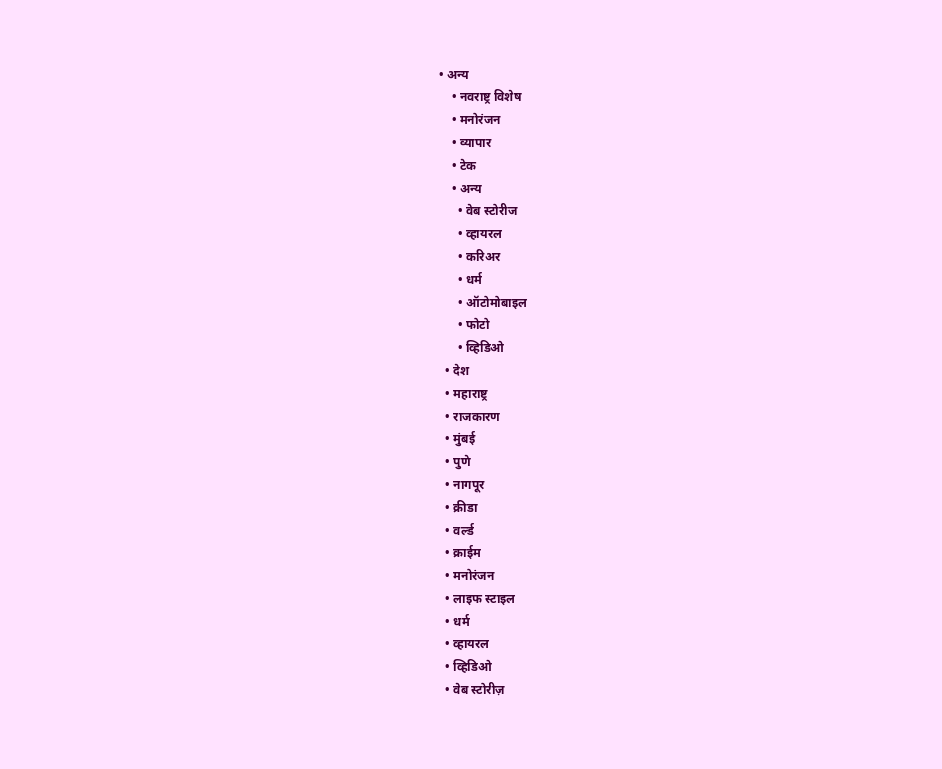• अन्य
    • नवराष्ट्र विशेष
    • मनोरंजन
    • व्यापार
    • टेक
    • अन्य
      • वेब स्टोरीज
      • व्हायरल
      • करिअर
      • धर्म
      • ऑटोमोबाइल
      • फोटो
      • व्हिडिओ
  • देश
  • महाराष्ट्र
  • राजकारण
  • मुंबई
  • पुणे
  • नागपूर
  • क्रीडा
  • वर्ल्ड
  • क्राईम
  • मनोरंजन
  • लाइफ स्टाइल
  • धर्म
  • व्हायरल
  • व्हिडिओ
  • वेब स्टोरीज़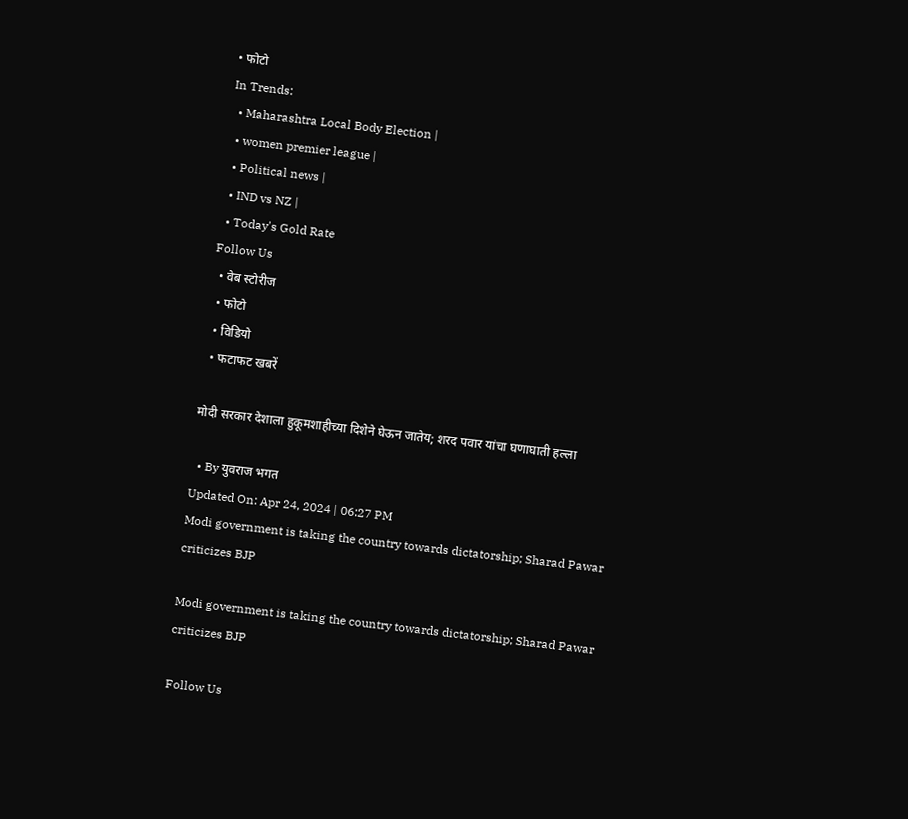• फोटो
In Trends:
  • Maharashtra Local Body Election |
  • women premier league |
  • Political news |
  • IND vs NZ |
  • Today's Gold Rate
Follow Us
  • वेब स्टोरीज
  • फोटो
  • विडियो
  • फटाफट खबरें

मोदी सरकार देशाला हुकूमशाहीच्या दिशेने घेऊन जातेय; शरद पवार यांचा घणाघाती हल्ला

  • By युवराज भगत
Updated On: Apr 24, 2024 | 06:27 PM
Modi government is taking the country towards dictatorship; Sharad Pawar criticizes BJP

Modi government is taking the country towards dictatorship; Sharad Pawar criticizes BJP

Follow Us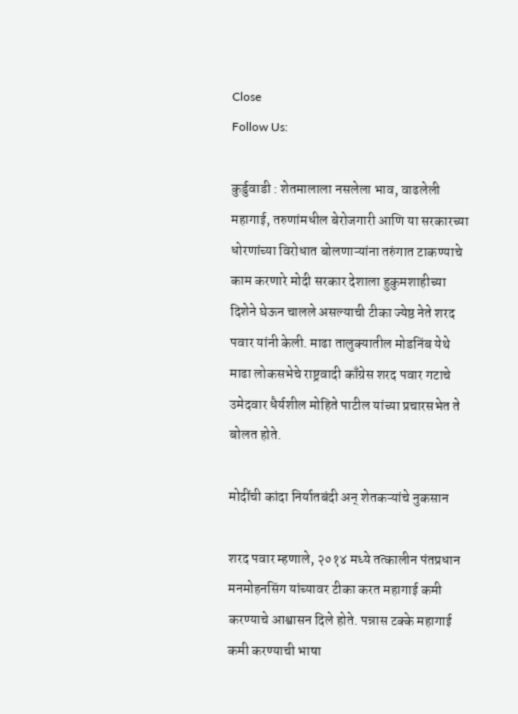Close
Follow Us:

कुर्डुवाडी : शेतमालाला नसलेला भाव, वाढलेली महागाई, तरुणांमधील बेरोजगारी आणि या सरकारच्या धोरणांच्या विरोधात बोलणाऱ्यांना तरुंगात टाकण्याचे काम करणारे मोदी सरकार देशाला हुकुमशाहीच्या दिशेने घेऊन चालले असल्याची टीका ज्येष्ठ नेते शरद पवार यांनी केली. माढा तालुक्यातील मोडनिंब येथे माढा लोकसभेचे राष्ट्रवादी काँग्रेस शरद पवार गटाचे उमेदवार धैर्यशील मोहिते पाटील यांच्या प्रचारसभेत ते बोलत होते.

मोदींची कांदा निर्यातबंदी अन् शेतकऱ्यांचे नुकसान

शरद पवार म्हणाले, २०१४ मध्ये तत्कालीन पंतप्रधान मनमोहनसिंग यांच्यावर टीका करत महागाई कमी करण्याचे आश्वासन दिले होते. पन्नास टक्के महागाई कमी करण्याची भाषा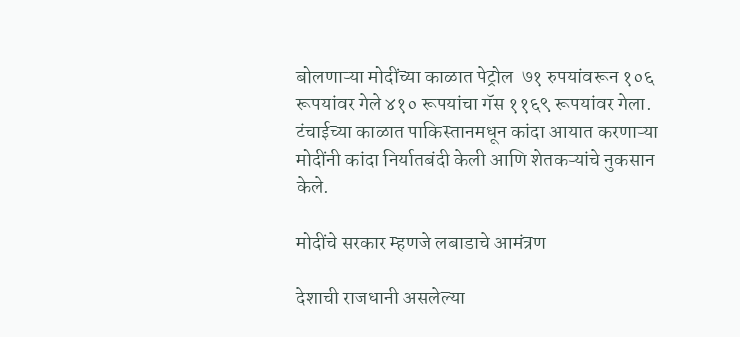बोलणाऱ्या मोदींच्या काळात पेट्रोल  ७१ रुपयांवरून १०६ रूपयांवर गेले ४१० रूपयांचा गॅस ११६९ रूपयांवर गेला. टंचाईच्या काळात पाकिस्तानमधून कांदा आयात करणाऱ्या मोदींनी कांदा निर्यातबंदी केली आणि शेतकऱ्यांचे नुकसान केले.

मोदींचे सरकार म्हणजे लबाडाचे आमंत्रण

देशाची राजधानी असलेल्या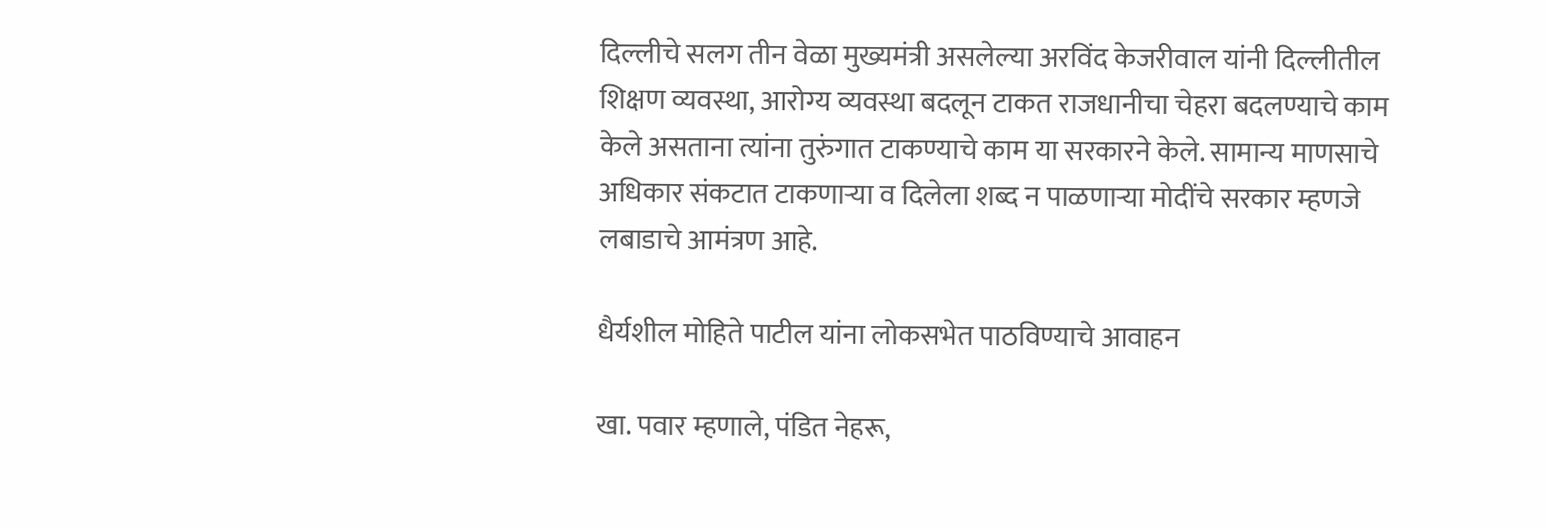दिल्लीचे सलग तीन वेळा मुख्यमंत्री असलेल्या अरविंद केजरीवाल यांनी दिल्लीतील शिक्षण व्यवस्था, आरोग्य व्यवस्था बदलून टाकत राजधानीचा चेहरा बदलण्याचे काम केले असताना त्यांना तुरुंगात टाकण्याचे काम या सरकारने केले. सामान्य माणसाचे अधिकार संकटात टाकणाऱ्या व दिलेला शब्द न पाळणाऱ्या मोदींचे सरकार म्हणजे लबाडाचे आमंत्रण आहे.

धैर्यशील मोहिते पाटील यांना लोकसभेत पाठविण्याचे आवाहन

खा. पवार म्हणाले, पंडित नेहरू,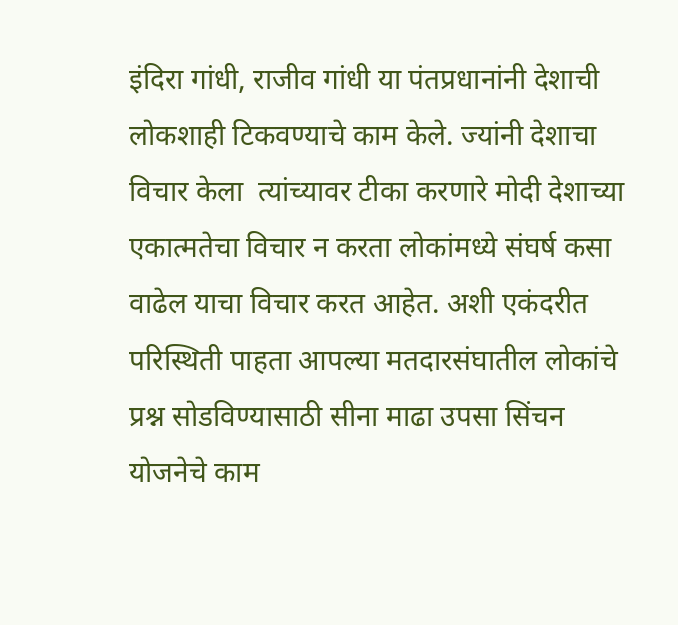इंदिरा गांधी, राजीव गांधी या पंतप्रधानांनी देशाची लोकशाही टिकवण्याचे काम केले. ज्यांनी देशाचा विचार केला  त्यांच्यावर टीका करणारे मोदी देशाच्या एकात्मतेचा विचार न करता लोकांमध्ये संघर्ष कसा वाढेल याचा विचार करत आहेत. अशी एकंदरीत परिस्थिती पाहता आपल्या मतदारसंघातील लोकांचे प्रश्न सोडविण्यासाठी सीना माढा उपसा सिंचन योजनेचे काम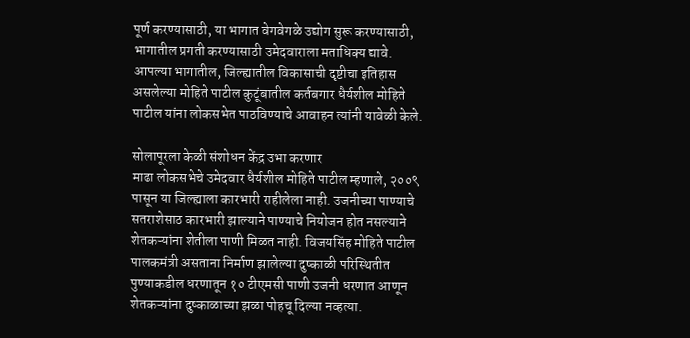पूर्ण करण्यासाठी, या भागात वेगवेगळे उद्योग सुरू करण्यासाठी, भागातील प्रगती करण्यासाठी उमेदवाराला मताधिक्य द्यावे. आपल्या भागातील, जिल्ह्यातील विकासाची दृष्टीचा इतिहास असलेल्या मोहिते पाटील कुटूंबातील कर्तबगार धैर्यशील मोहिते पाटील यांना लोकसभेत पाठविण्याचे आवाहन त्यांनी यावेळी केले.

सोलापूरला केळी संशोधन केंद्र उभा करणार
माढा लोकसभेचे उमेदवार धैर्यशील मोहिते पाटील म्हणाले, २००९ पासून या जिल्ह्याला कारभारी राहीलेला नाही. उजनीच्या पाण्याचे सतराशेसाठ कारभारी झाल्याने पाण्याचे नियोजन होत नसल्याने शेतकऱ्यांना शेतीला पाणी मिळत नाही. विजयसिंह मोहिते पाटील पालकमंत्री असताना निर्माण झालेल्या दुष्काळी परिस्थितीत पुण्याकडील धरणातून १० टीएमसी पाणी उजनी धरणात आणून शेतकऱ्यांना दुष्काळाच्या झळा पोहचू दिल्या नव्हत्या.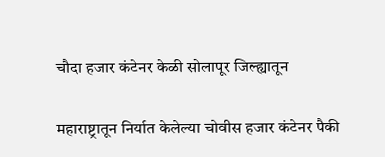चौदा हजार कंटेनर केळी सोलापूर जिल्ह्यातून

महाराष्ट्रातून निर्यात केलेल्या चोवीस हजार कंटेनर पैकी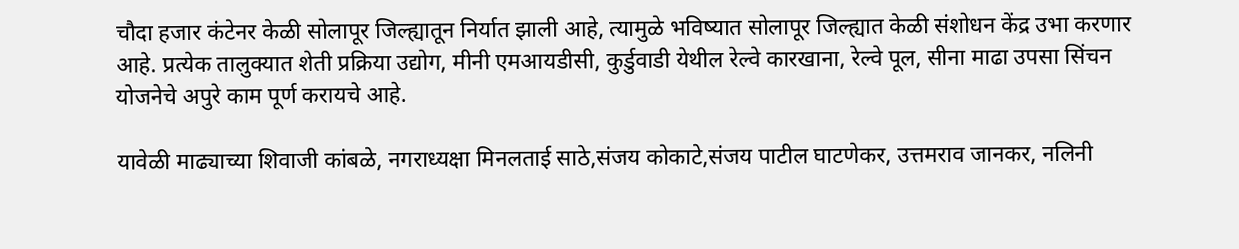चौदा हजार कंटेनर केळी सोलापूर जिल्ह्यातून निर्यात झाली आहे, त्यामुळे भविष्यात सोलापूर जिल्ह्यात केळी संशोधन केंद्र उभा करणार आहे. प्रत्येक तालुक्यात शेती प्रक्रिया उद्योग, मीनी एमआयडीसी, कुर्डुवाडी येथील रेल्वे कारखाना, रेल्वे पूल, सीना माढा उपसा सिंचन योजनेचे अपुरे काम पूर्ण करायचे आहे.

यावेळी माढ्याच्या शिवाजी कांबळे, नगराध्यक्षा मिनलताई साठे,संजय कोकाटे,संजय पाटील घाटणेकर, उत्तमराव जानकर, नलिनी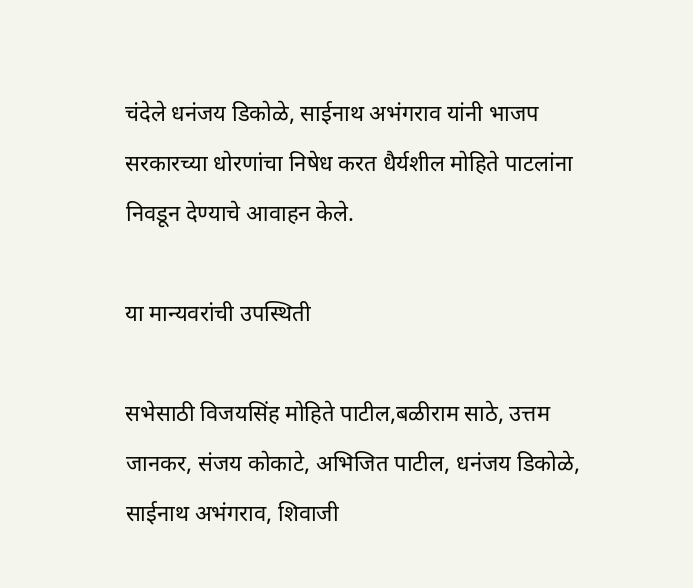चंदेले धनंजय डिकोळे, साईनाथ अभंगराव यांनी भाजप सरकारच्या धोरणांचा निषेध करत धैर्यशील मोहिते पाटलांना निवडून देण्याचे आवाहन केले.

या मान्यवरांची उपस्थिती

सभेसाठी विजयसिंह मोहिते पाटील,बळीराम साठे, उत्तम जानकर, संजय कोकाटे, अभिजित पाटील, धनंजय डिकोळे, साईनाथ अभंगराव, शिवाजी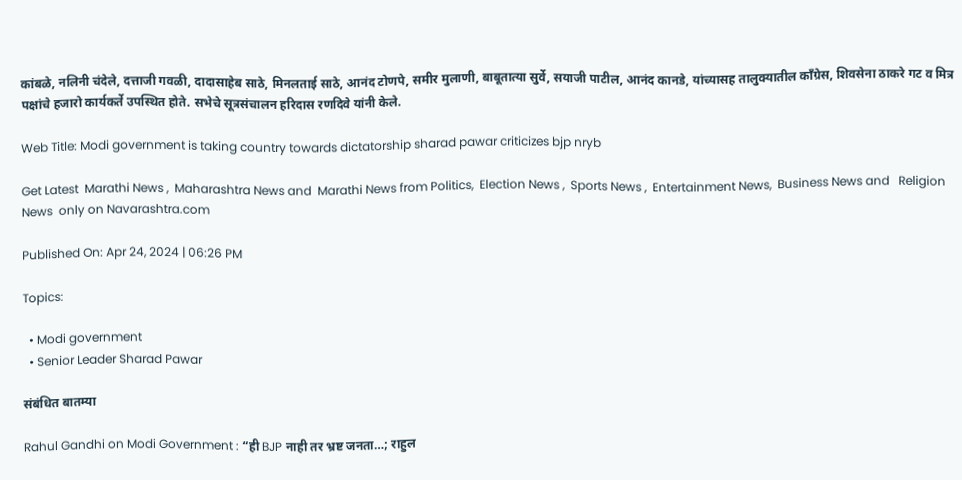कांबळे, नलिनी चंदेले, दत्ताजी गवळी, दादासाहेब साठे, मिनलताई साठे, आनंद टोणपे, समीर मुलाणी, बाबूतात्या सुर्वे, सयाजी पाटील, आनंद कानडे, यांच्यासह तालुक्यातील कॉंग्रेस, शिवसेना ठाकरे गट व मित्र पक्षांचे हजारो कार्यकर्ते उपस्थित होते. सभेचे सूत्रसंचालन हरिदास रणदिवे यांनी केले.

Web Title: Modi government is taking country towards dictatorship sharad pawar criticizes bjp nryb

Get Latest  Marathi News ,  Maharashtra News and  Marathi News from Politics,  Election News ,  Sports News ,  Entertainment News,  Business News and   Religion News  only on Navarashtra.com

Published On: Apr 24, 2024 | 06:26 PM

Topics:

  • Modi government
  • Senior Leader Sharad Pawar

संबंधित बातम्या

Rahul Gandhi on Modi Government : “ही BJP नाही तर भ्रष्ट जनता…; राहुल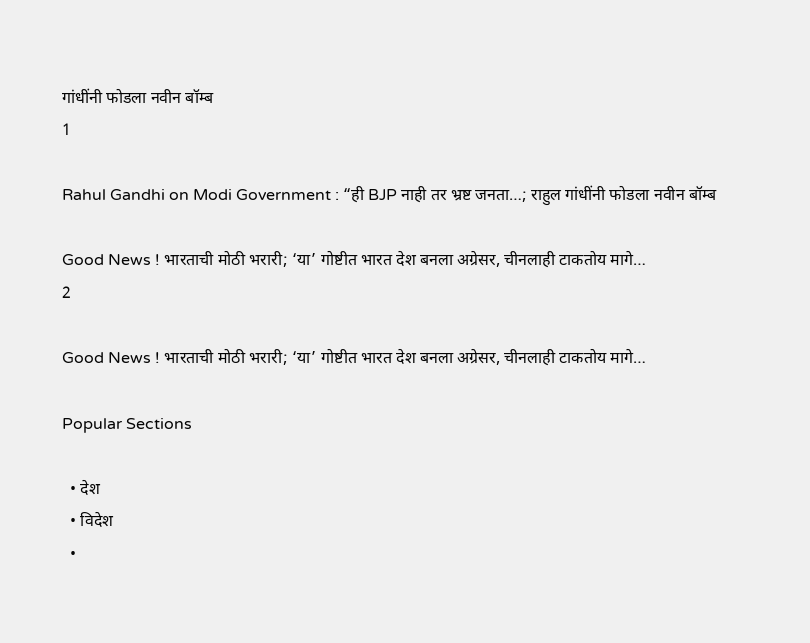गांधींनी फोडला नवीन बॉम्ब
1

Rahul Gandhi on Modi Government : “ही BJP नाही तर भ्रष्ट जनता…; राहुल गांधींनी फोडला नवीन बॉम्ब

Good News ! भारताची मोठी भरारी; ‘या’ गोष्टीत भारत देश बनला अग्रेसर, चीनलाही टाकतोय मागे…
2

Good News ! भारताची मोठी भरारी; ‘या’ गोष्टीत भारत देश बनला अग्रेसर, चीनलाही टाकतोय मागे…

Popular Sections

  • देश
  • विदेश
  •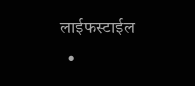लाईफस्टाईल
  •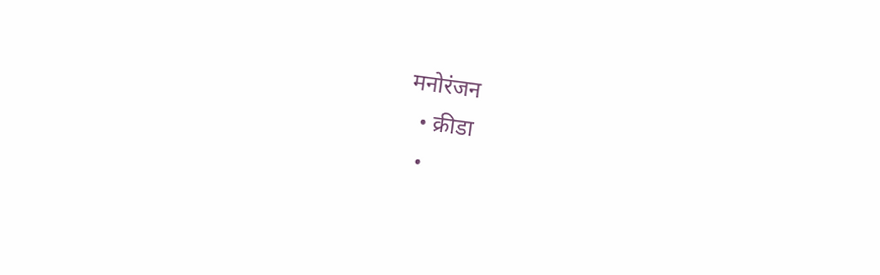मनोरंजन
  • क्रीडा
  •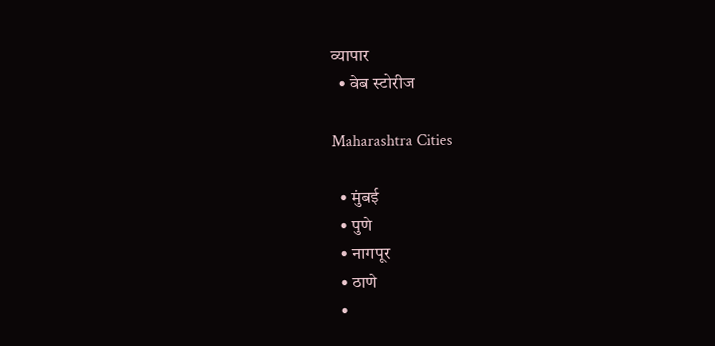व्यापार
  • वेब स्टोरीज

Maharashtra Cities

  • मुंबई
  • पुणे
  • नागपूर
  • ठाणे
  •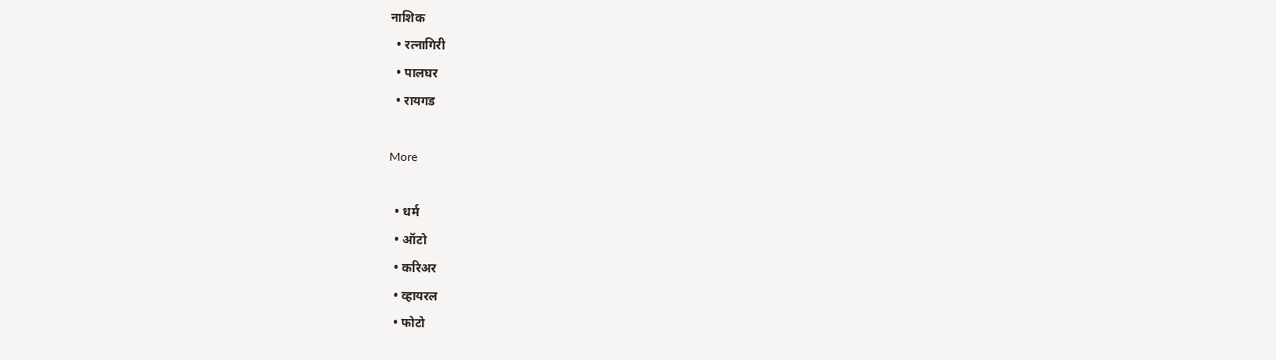नाशिक
  • रत्नागिरी
  • पालघर
  • रायगड

More

  • धर्म
  • ऑटो
  • करिअर
  • व्हायरल
  • फोटो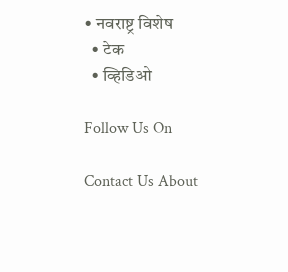• नवराष्ट्र विशेष
  • टेक
  • व्हिडिओ

Follow Us On

Contact Us About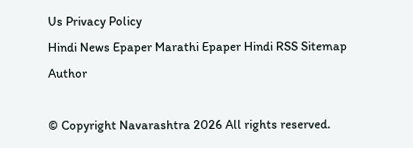Us Privacy Policy
Hindi News Epaper Marathi Epaper Hindi RSS Sitemap Author

© Copyright Navarashtra 2026 All rights reserved.